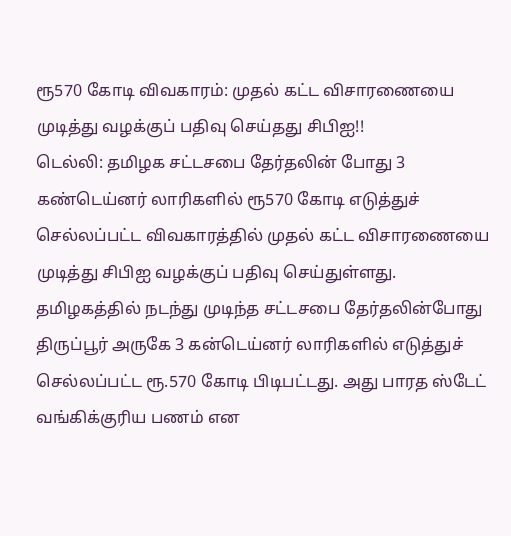ரூ570 கோடி விவகாரம்: முதல் கட்ட விசாரணையை முடித்து வழக்குப் பதிவு செய்தது சிபிஐ!!
டெல்லி: தமிழக சட்டசபை தேர்தலின் போது 3 கண்டெய்னர் லாரிகளில் ரூ570 கோடி எடுத்துச் செல்லப்பட்ட விவகாரத்தில் முதல் கட்ட விசாரணையை முடித்து சிபிஐ வழக்குப் பதிவு செய்துள்ளது.
தமிழகத்தில் நடந்து முடிந்த சட்டசபை தேர்தலின்போது திருப்பூர் அருகே 3 கன்டெய்னர் லாரிகளில் எடுத்துச் செல்லப்பட்ட ரூ.570 கோடி பிடிபட்டது. அது பாரத ஸ்டேட் வங்கிக்குரிய பணம் என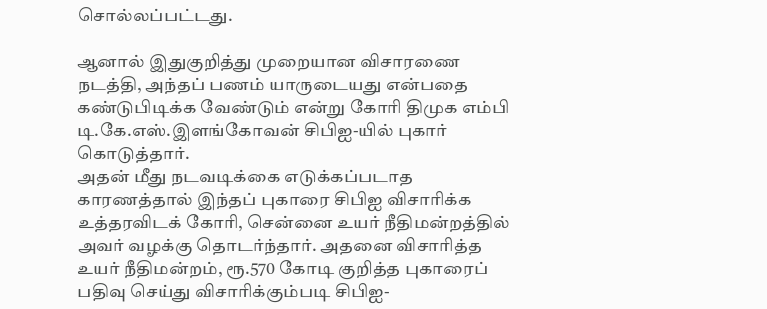சொல்லப்பட்டது.

ஆனால் இதுகுறித்து முறையான விசாரணை நடத்தி, அந்தப் பணம் யாருடையது என்பதை கண்டுபிடிக்க வேண்டும் என்று கோரி திமுக எம்பி டி.கே.எஸ்.இளங்கோவன் சிபிஐ-யில் புகார் கொடுத்தார்.
அதன் மீது நடவடிக்கை எடுக்கப்படாத காரணத்தால் இந்தப் புகாரை சிபிஐ விசாரிக்க உத்தரவிடக் கோரி, சென்னை உயர் நீதிமன்றத்தில் அவர் வழக்கு தொடர்ந்தார். அதனை விசாரித்த உயர் நீதிமன்றம், ரூ.570 கோடி குறித்த புகாரைப் பதிவு செய்து விசாரிக்கும்படி சிபிஐ-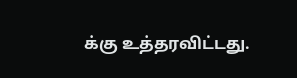க்கு உத்தரவிட்டது.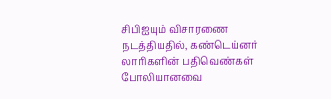சிபிஐயும் விசாரணை நடத்தியதில், கண்டெய்னர் லாரிகளின் பதிவெண்கள் போலியானவை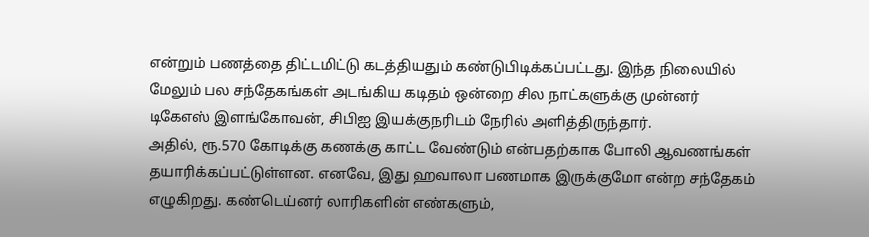என்றும் பணத்தை திட்டமிட்டு கடத்தியதும் கண்டுபிடிக்கப்பட்டது. இந்த நிலையில் மேலும் பல சந்தேகங்கள் அடங்கிய கடிதம் ஒன்றை சில நாட்களுக்கு முன்னர் டிகேஎஸ் இளங்கோவன், சிபிஐ இயக்குநரிடம் நேரில் அளித்திருந்தார்.
அதில், ரூ.570 கோடிக்கு கணக்கு காட்ட வேண்டும் என்பதற்காக போலி ஆவணங்கள் தயாரிக்கப்பட்டுள்ளன. எனவே, இது ஹவாலா பணமாக இருக்குமோ என்ற சந்தேகம் எழுகிறது. கண்டெய்னர் லாரிகளின் எண்களும்,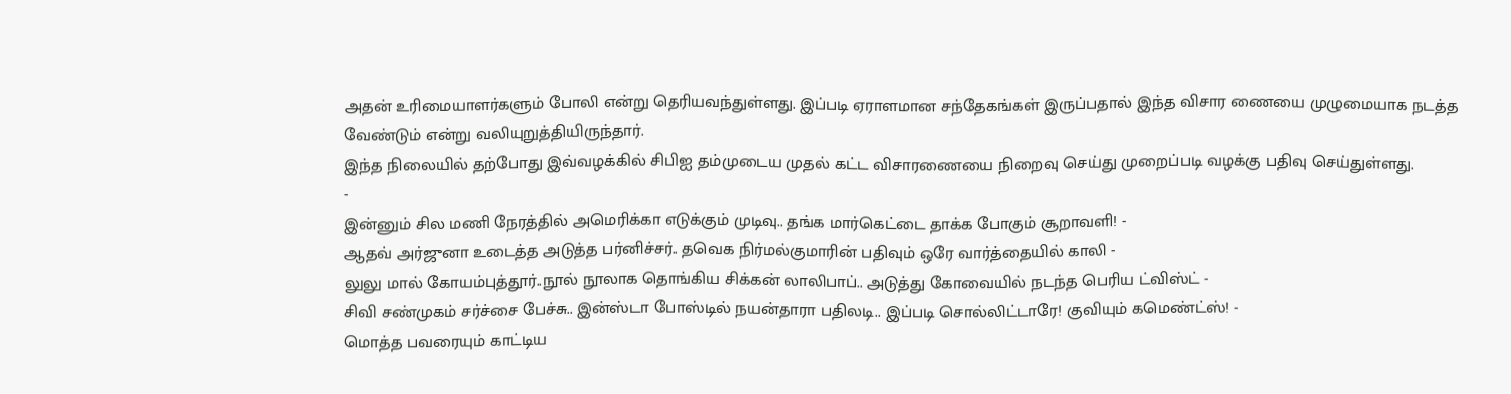அதன் உரிமையாளர்களும் போலி என்று தெரியவந்துள்ளது. இப்படி ஏராளமான சந்தேகங்கள் இருப்பதால் இந்த விசார ணையை முழுமையாக நடத்த வேண்டும் என்று வலியுறுத்தியிருந்தார்.
இந்த நிலையில் தற்போது இவ்வழக்கில் சிபிஐ தம்முடைய முதல் கட்ட விசாரணையை நிறைவு செய்து முறைப்படி வழக்கு பதிவு செய்துள்ளது.
-
இன்னும் சில மணி நேரத்தில் அமெரிக்கா எடுக்கும் முடிவு.. தங்க மார்கெட்டை தாக்க போகும் சூறாவளி! -
ஆதவ் அர்ஜுனா உடைத்த அடுத்த பர்னிச்சர்.. தவெக நிர்மல்குமாரின் பதிவும் ஒரே வார்த்தையில் காலி -
லுலு மால் கோயம்புத்தூர்..நூல் நூலாக தொங்கிய சிக்கன் லாலிபாப்.. அடுத்து கோவையில் நடந்த பெரிய ட்விஸ்ட் -
சிவி சண்முகம் சர்ச்சை பேச்சு.. இன்ஸ்டா போஸ்டில் நயன்தாரா பதிலடி.. இப்படி சொல்லிட்டாரே! குவியும் கமெண்ட்ஸ்! -
மொத்த பவரையும் காட்டிய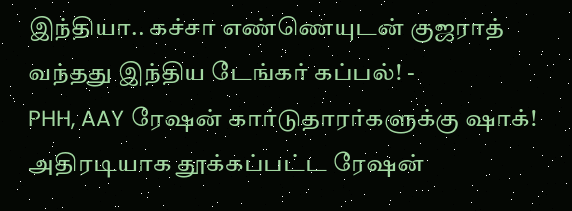இந்தியா.. கச்சா எண்ணெயுடன் குஜராத் வந்தது இந்திய டேங்கர் கப்பல்! -
PHH, AAY ரேஷன் கார்டுதாரர்களுக்கு ஷாக்! அதிரடியாக தூக்கப்பட்ட ரேஷன்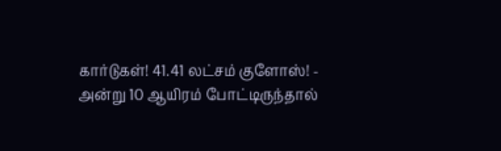கார்டுகள்! 41.41 லட்சம் குளோஸ்! -
அன்று 10 ஆயிரம் போட்டிருந்தால்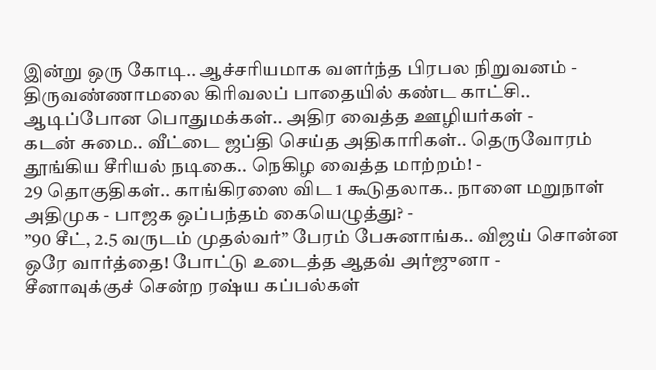இன்று ஒரு கோடி.. ஆச்சரியமாக வளர்ந்த பிரபல நிறுவனம் -
திருவண்ணாமலை கிரிவலப் பாதையில் கண்ட காட்சி.. ஆடிப்போன பொதுமக்கள்.. அதிர வைத்த ஊழியர்கள் -
கடன் சுமை.. வீட்டை ஜப்தி செய்த அதிகாரிகள்.. தெருவோரம் தூங்கிய சீரியல் நடிகை.. நெகிழ வைத்த மாற்றம்! -
29 தொகுதிகள்.. காங்கிரஸை விட 1 கூடுதலாக.. நாளை மறுநாள் அதிமுக - பாஜக ஒப்பந்தம் கையெழுத்து? -
”90 சீட், 2.5 வருடம் முதல்வர்” பேரம் பேசுனாங்க.. விஜய் சொன்ன ஒரே வார்த்தை! போட்டு உடைத்த ஆதவ் அர்ஜுனா -
சீனாவுக்குச் சென்ற ரஷ்ய கப்பல்கள்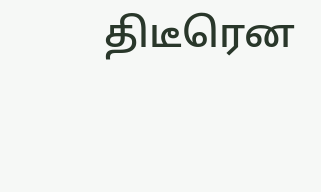திடீரென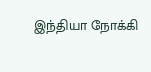இந்தியா நோக்கி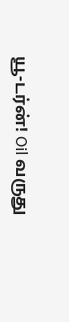யூ-டர்ன்! Oil வருது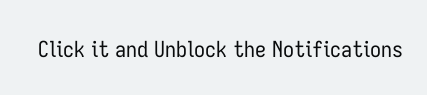Click it and Unblock the Notifications